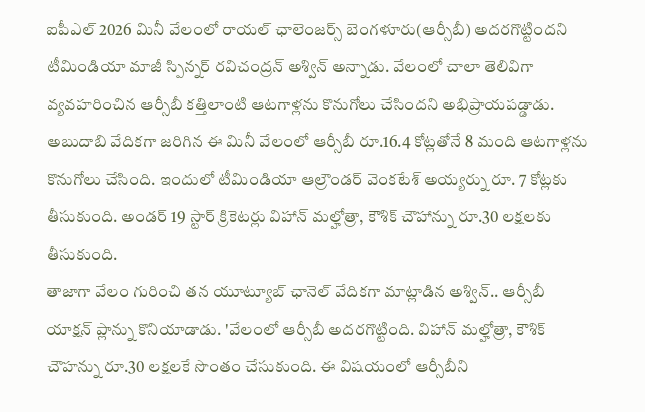ఐపీఎల్ 2026 మినీ వేలంలో రాయల్ ఛాలెంజర్స్ బెంగళూరు(ఆర్సీబీ) అదరగొట్టిందని టీమిండియా మాజీ స్పిన్నర్ రవిచంద్రన్ అశ్విన్ అన్నాడు. వేలంలో చాలా తెలివిగా వ్యవహరించిన ఆర్సీబీ కత్తిలాంటి ఆటగాళ్లను కొనుగోలు చేసిందని అభిప్రాయపడ్డాడు. అబుదాబి వేదికగా జరిగిన ఈ మినీ వేలంలో ఆర్సీబీ రూ.16.4 కోట్లతోనే 8 మంది ఆటగాళ్లను కొనుగోలు చేసింది. ఇందులో టీమిండియా ఆల్రౌండర్ వెంకటేశ్ అయ్యర్ను రూ. 7 కోట్లకు తీసుకుంది. అండర్ 19 స్టార్ క్రికెటర్లు విహాన్ మల్హోత్రా, కౌశిక్ చౌహాన్ను రూ.30 లక్షలకు తీసుకుంది.
తాజాగా వేలం గురించి తన యూట్యూబ్ ఛానెల్ వేదికగా మాట్లాడిన అశ్విన్.. ఆర్సీబీ యాక్షన్ ప్లాన్ను కొనియాడాడు. 'వేలంలో ఆర్సీబీ అదరగొట్టింది. విహాన్ మల్హోత్రా, కౌశిక్ చౌహన్ను రూ.30 లక్షలకే సొంతం చేసుకుంది. ఈ విషయంలో ఆర్సీబీని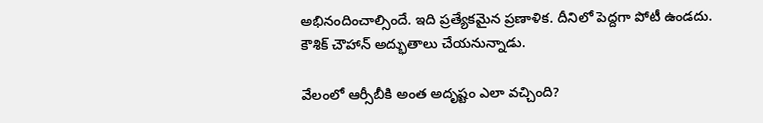అభినందించాల్సిందే. ఇది ప్రత్యేకమైన ప్రణాళిక. దీనిలో పెద్దగా పోటీ ఉండదు. కౌశిక్ చౌహాన్ అద్భుతాలు చేయనున్నాడు.

వేలంలో ఆర్సీబీకి అంత అదృష్టం ఎలా వచ్చింది?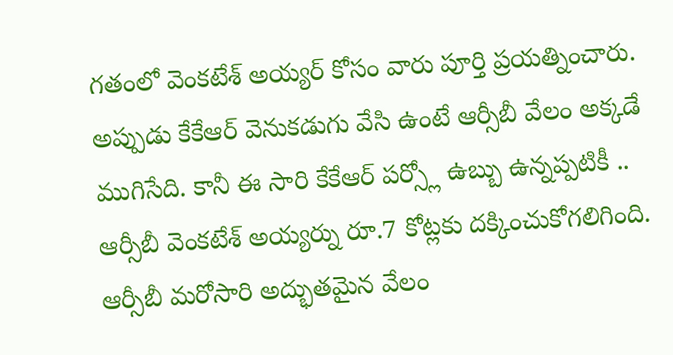గతంలో వెంకటేశ్ అయ్యర్ కోసం వారు పూర్తి ప్రయత్నించారు. అప్పుడు కేకేఆర్ వెనుకడుగు వేసి ఉంటే ఆర్సీబీ వేలం అక్కడే ముగిసేది. కానీ ఈ సారి కేకేఆర్ పర్స్లో ఉబ్బు ఉన్నప్పటికీ .. ఆర్సీబీ వెంకటేశ్ అయ్యర్ను రూ.7 కోట్లకు దక్కించుకోగలిగింది. ఆర్సీబీ మరోసారి అద్భుతమైన వేలం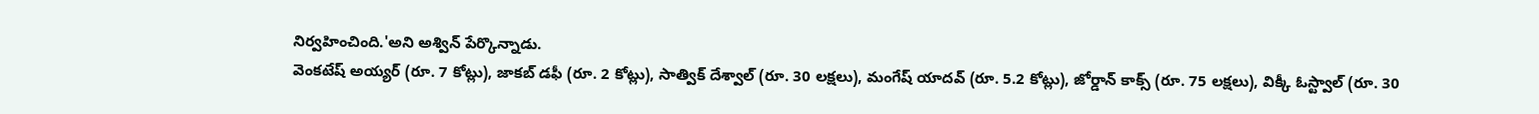నిర్వహించింది.'అని అశ్విన్ పేర్కొన్నాడు.
వెంకటేష్ అయ్యర్ (రూ. 7 కోట్లు), జాకబ్ డఫీ (రూ. 2 కోట్లు), సాత్విక్ దేశ్వాల్ (రూ. 30 లక్షలు), మంగేష్ యాదవ్ (రూ. 5.2 కోట్లు), జోర్డాన్ కాక్స్ (రూ. 75 లక్షలు), విక్కీ ఓస్ట్వాల్ (రూ. 30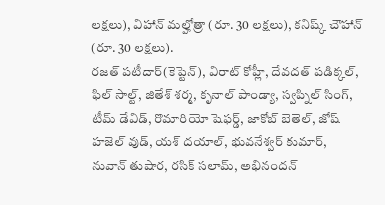లక్షలు), విహాన్ మల్హోత్రా (రూ. 30 లక్షలు), కనిష్క్ చౌహాన్ (రూ. 30 లక్షలు).
రజత్ పటీదార్(కెప్టెన్), విరాట్ కోహ్లీ, దేవదత్ పడిక్కల్, ఫిల్ సాల్ట్, జితేశ్ శర్మ, కృనాల్ పాండ్యా, స్వప్నిల్ సింగ్, టీమ్ డేవిడ్, రొమారియో షెఫర్డ్, జాకోబ్ బెతెల్, జోష్ హజెల్ వుడ్, యశ్ దయాల్, భువనేశ్వర్ కుమార్, నువాన్ తుషార, రసిక్ సలామ్, అభినందన్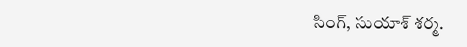సింగ్, సుయాశ్ శర్మ.